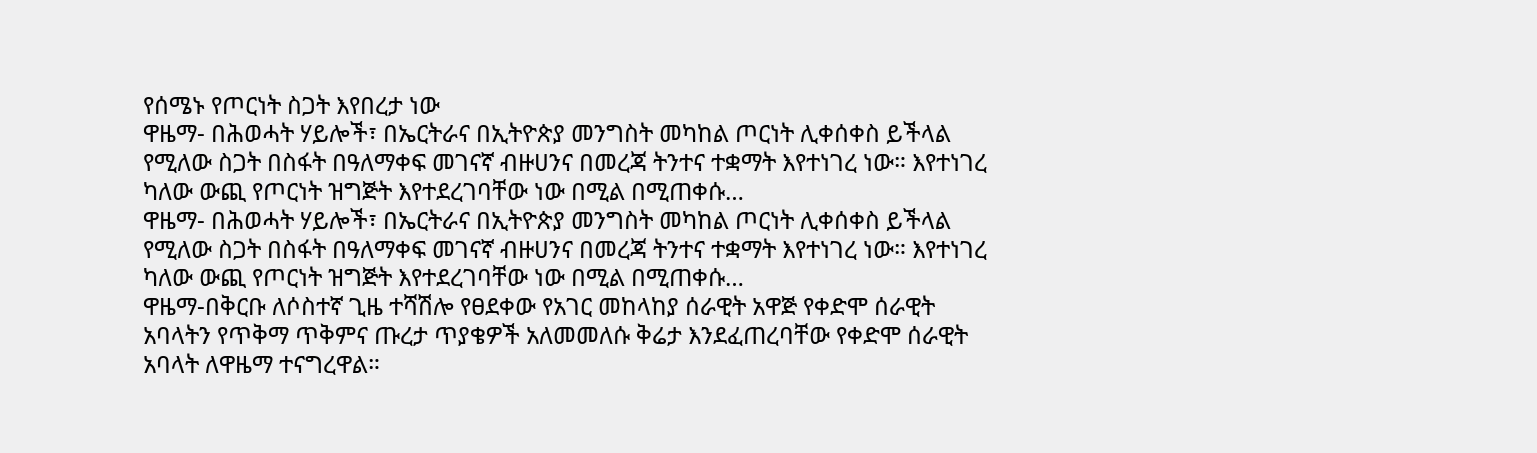የሰሜኑ የጦርነት ስጋት እየበረታ ነው
ዋዜማ- በሕወሓት ሃይሎች፣ በኤርትራና በኢትዮጵያ መንግስት መካከል ጦርነት ሊቀሰቀስ ይችላል የሚለው ስጋት በስፋት በዓለማቀፍ መገናኛ ብዙሀንና በመረጃ ትንተና ተቋማት እየተነገረ ነው። እየተነገረ ካለው ውጪ የጦርነት ዝግጅት እየተደረገባቸው ነው በሚል በሚጠቀሱ…
ዋዜማ- በሕወሓት ሃይሎች፣ በኤርትራና በኢትዮጵያ መንግስት መካከል ጦርነት ሊቀሰቀስ ይችላል የሚለው ስጋት በስፋት በዓለማቀፍ መገናኛ ብዙሀንና በመረጃ ትንተና ተቋማት እየተነገረ ነው። እየተነገረ ካለው ውጪ የጦርነት ዝግጅት እየተደረገባቸው ነው በሚል በሚጠቀሱ…
ዋዜማ-በቅርቡ ለሶስተኛ ጊዜ ተሻሽሎ የፀደቀው የአገር መከላከያ ሰራዊት አዋጅ የቀድሞ ሰራዊት አባላትን የጥቅማ ጥቅምና ጡረታ ጥያቄዎች አለመመለሱ ቅሬታ እንደፈጠረባቸው የቀድሞ ሰራዊት አባላት ለዋዜማ ተናግረዋል።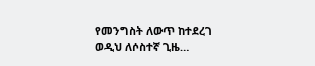የመንግስት ለውጥ ከተደረገ ወዲህ ለሶስተኛ ጊዜ…